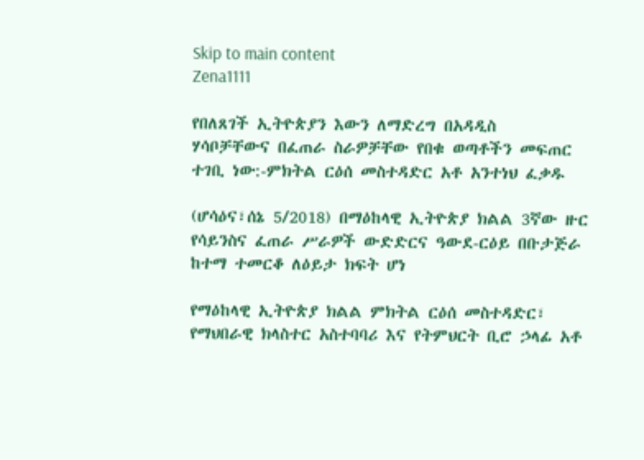Skip to main content
Zena1111

የበለጸገች ኢትዮጵያን እውን ለማድረግ በአዳዲስ
ሃሳቦቻቸውና በፈጠራ ስራዎቻቸው የበቁ ወጣቶችን መፍጠር ተገቢ ነው:-ምክትል ርዕሰ መስተዳድር አቶ አንተነህ ፈቃዱ

(ሆሳዕና፣ሰኔ 5/2018) በማዕከላዊ ኢትዮጵያ ክልል 3ኛው ዙር የሳይንስና ፈጠራ ሥራዎች ውድድርና ዓውደ-ርዕይ በቡታጅራ ከተማ ተመርቆ ለዕይታ ክፍት ሆነ

የማዕከላዊ ኢትዮጵያ ክልል ምክትል ርዕሰ መስተዳድር፣ የማህበራዊ ክላስተር አስተባባሪ እና የትምህርት ቢሮ ኃላፊ አቶ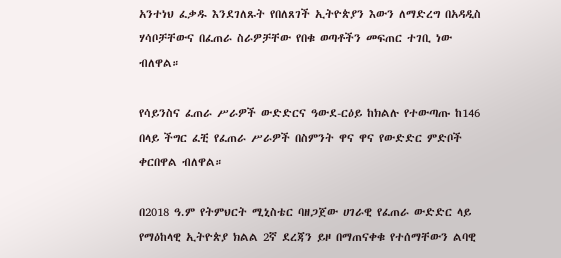አንተነህ ፈቃዱ እንደገለጹት የበለጸገች ኢትዮጵያን እውን ለማድረግ በአዳዲስ ሃሳቦቻቸውና በፈጠራ ስራዎቻቸው የበቁ ወጣቶችን መፍጠር ተገቢ ነው ብለዋል።

የሳይንስና ፈጠራ ሥራዎች ውድድርና ዓውደ-ርዕይ ከክልሉ የተውጣጡ ከ146 በላይ ችግር ፈቺ የፈጠራ ሥራዎች በስምንት ዋና ዋና የውድድር ምድቦች ቀርበዋል ብለዋል።

በ2018 ዓ.ም የትምህርት ሚኒስቴር ባዘጋጀው ሀገራዊ የፈጠራ ውድድር ላይ የማዕከላዊ ኢትዮጵያ ክልል 2ኛ ደረጃን ይዞ በማጠናቀቁ የተሰማቸውን ልባዊ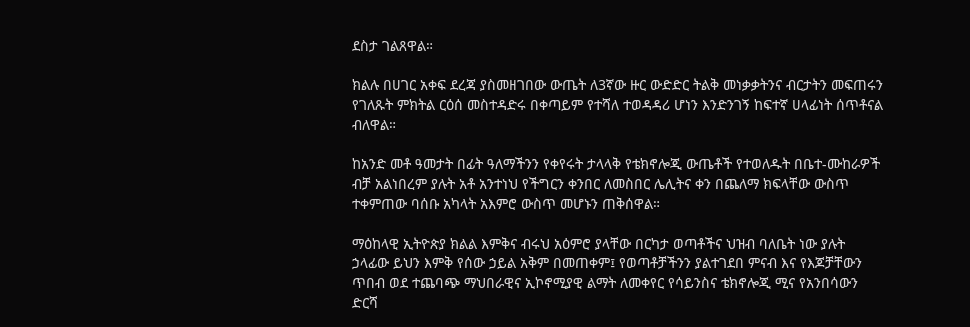ደስታ ገልጸዋል።

ክልሉ በሀገር አቀፍ ደረጃ ያስመዘገበው ውጤት ለ3ኛው ዙር ውድድር ትልቅ መነቃቃትንና ብርታትን መፍጠሩን የገለጹት ምክትል ርዕሰ መስተዳድሩ በቀጣይም የተሻለ ተወዳዳሪ ሆነን እንድንገኝ ከፍተኛ ሀላፊነት ሰጥቶናል ብለዋል።

ከአንድ መቶ ዓመታት በፊት ዓለማችንን የቀየሩት ታላላቅ የቴክኖሎጂ ውጤቶች የተወለዱት በቤተ-ሙከራዎች ብቻ አልነበረም ያሉት አቶ አንተነህ የችግርን ቀንበር ለመስበር ሌሊትና ቀን በጨለማ ክፍላቸው ውስጥ ተቀምጠው ባሰቡ አካላት አእምሮ ውስጥ መሆኑን ጠቅሰዋል።

ማዕከላዊ ኢትዮጵያ ክልል እምቅና ብሩህ አዕምሮ ያላቸው በርካታ ወጣቶችና ህዝብ ባለቤት ነው ያሉት ኃላፊው ይህን እምቅ የሰው ኃይል አቅም በመጠቀም፤ የወጣቶቻችንን ያልተገደበ ምናብ እና የእጆቻቸውን ጥበብ ወደ ተጨባጭ ማህበራዊና ኢኮኖሚያዊ ልማት ለመቀየር የሳይንስና ቴክኖሎጂ ሚና የአንበሳውን ድርሻ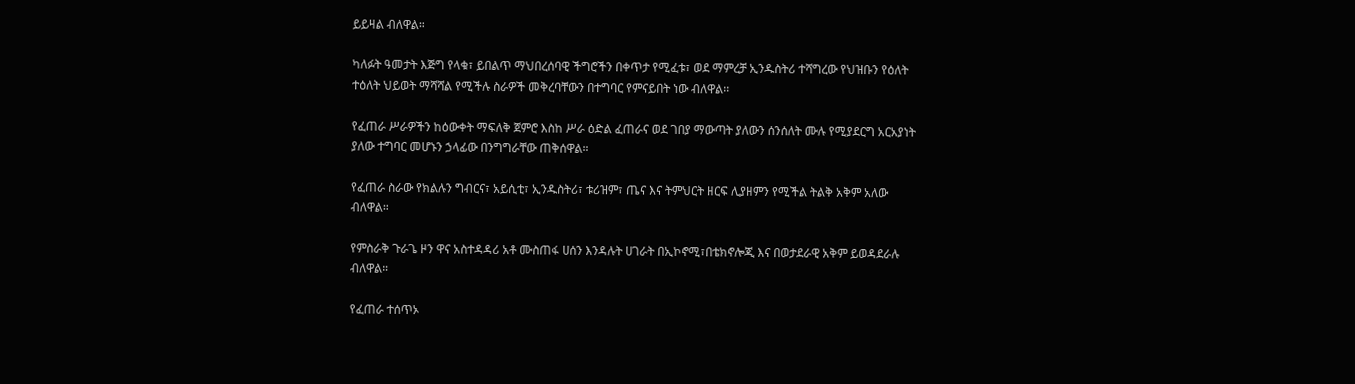ይይዛል ብለዋል።

ካለፉት ዓመታት እጅግ የላቁ፣ ይበልጥ ማህበረሰባዊ ችግሮችን በቀጥታ የሚፈቱ፣ ወደ ማምረቻ ኢንዱስትሪ ተሻግረው የህዝቡን የዕለት ተዕለት ህይወት ማሻሻል የሚችሉ ስራዎች መቅረባቸውን በተግባር የምናይበት ነው ብለዋል፡፡

የፈጠራ ሥራዎችን ከዕውቀት ማፍለቅ ጀምሮ እስከ ሥራ ዕድል ፈጠራና ወደ ገበያ ማውጣት ያለውን ሰንሰለት ሙሉ የሚያደርግ አርአያነት ያለው ተግባር መሆኑን ኃላፊው በንግግራቸው ጠቅሰዋል።

የፈጠራ ስራው የክልሉን ግብርና፣ አይሲቲ፣ ኢንዱስትሪ፣ ቱሪዝም፣ ጤና እና ትምህርት ዘርፍ ሊያዘምን የሚችል ትልቅ አቅም አለው ብለዋል።

የምስራቅ ጉራጌ ዞን ዋና አስተዳዳሪ አቶ ሙስጠፋ ሀሰን እንዳሉት ሀገራት በኢኮኖሚ፣በቴክኖሎጂ እና በወታደራዊ አቅም ይወዳደራሉ ብለዋል።

የፈጠራ ተሰጥኦ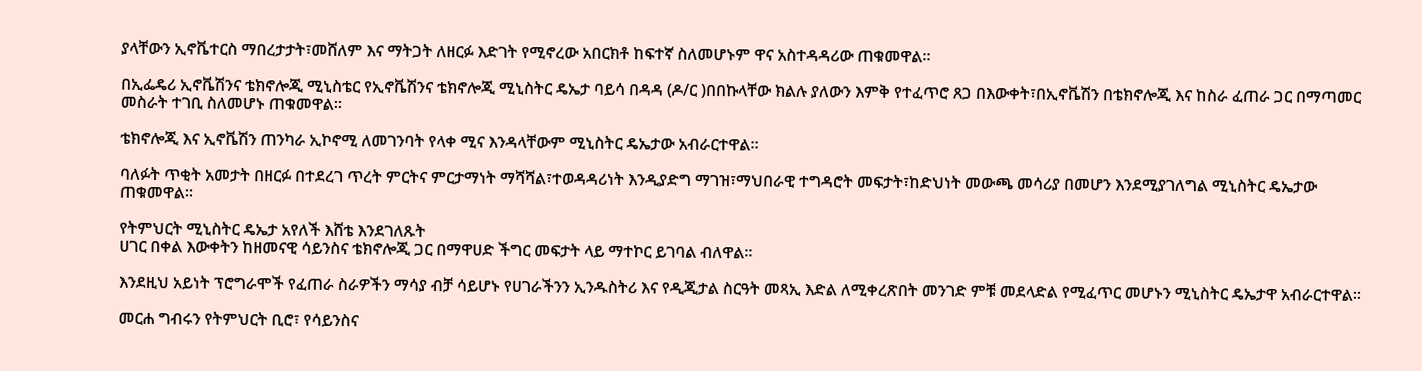ያላቸውን ኢኖቬተርስ ማበረታታት፣መሸለም እና ማትጋት ለዘርፉ እድገት የሚኖረው አበርክቶ ከፍተኛ ስለመሆኑም ዋና አስተዳዳሪው ጠቁመዋል።

በኢፌዴሪ ኢኖቬሽንና ቴክኖሎጂ ሚኒስቴር የኢኖቬሽንና ቴክኖሎጂ ሚኒስትር ዴኤታ ባይሳ በዳዳ (ዶ/ር )በበኩላቸው ክልሉ ያለውን እምቅ የተፈጥሮ ጸጋ በእውቀት፣በኢኖቬሽን በቴክኖሎጂ እና ከስራ ፈጠራ ጋር በማጣመር መስራት ተገቢ ስለመሆኑ ጠቁመዋል።

ቴክኖሎጂ እና ኢኖቬሽን ጠንካራ ኢኮኖሚ ለመገንባት የላቀ ሚና እንዳላቸውም ሚኒስትር ዴኤታው አብራርተዋል።

ባለፉት ጥቂት አመታት በዘርፉ በተደረገ ጥረት ምርትና ምርታማነት ማሻሻል፣ተወዳዳሪነት እንዲያድግ ማገዝ፣ማህበራዊ ተግዳሮት መፍታት፣ከድህነት መውጫ መሳሪያ በመሆን እንደሚያገለግል ሚኒስትር ዴኤታው ጠቁመዋል።

የትምህርት ሚኒስትር ዴኤታ አየለች እሸቴ እንደገለጹት
ሀገር በቀል እውቀትን ከዘመናዊ ሳይንስና ቴክኖሎጂ ጋር በማዋሀድ ችግር መፍታት ላይ ማተኮር ይገባል ብለዋል።

እንደዚህ አይነት ፕሮግራሞች የፈጠራ ስራዎችን ማሳያ ብቻ ሳይሆኑ የሀገራችንን ኢንዱስትሪ እና የዲጂታል ስርዓት መጻኢ እድል ለሚቀረጽበት መንገድ ምቹ መደላድል የሚፈጥር መሆኑን ሚኒስትር ዴኤታዋ አብራርተዋል።

መርሐ ግብሩን የትምህርት ቢሮ፣ የሳይንስና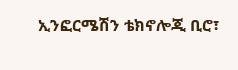ኢንፎርሜሽን ቴክኖሎጂ ቢሮ፣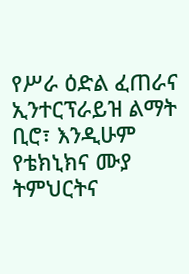የሥራ ዕድል ፈጠራና ኢንተርፕራይዝ ልማት ቢሮ፣ እንዲሁም የቴክኒክና ሙያ ትምህርትና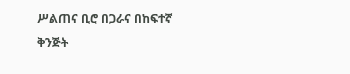ሥልጠና ቢሮ በጋራና በከፍተኛ ቅንጅት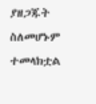ያዘጋጁት ስለመሆኑም ተመላክቷል